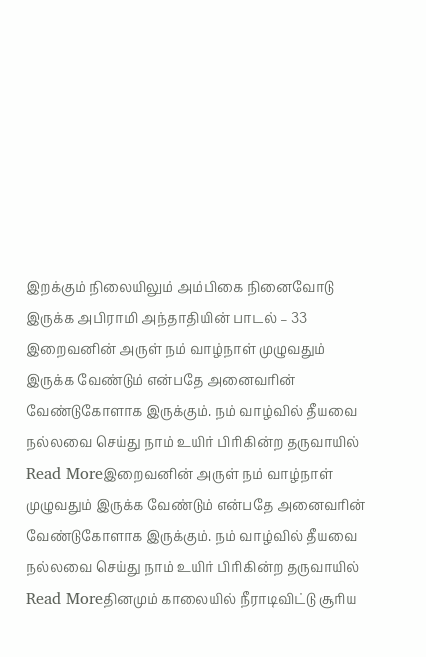இறக்கும் நிலையிலும் அம்பிகை நினைவோடு இருக்க அபிராமி அந்தாதியின் பாடல் – 33
இறைவனின் அருள் நம் வாழ்நாள் முழுவதும் இருக்க வேண்டும் என்பதே அனைவரின் வேண்டுகோளாக இருக்கும். நம் வாழ்வில் தீயவை நல்லவை செய்து நாம் உயிர் பிரிகின்ற தருவாயில்
Read Moreஇறைவனின் அருள் நம் வாழ்நாள் முழுவதும் இருக்க வேண்டும் என்பதே அனைவரின் வேண்டுகோளாக இருக்கும். நம் வாழ்வில் தீயவை நல்லவை செய்து நாம் உயிர் பிரிகின்ற தருவாயில்
Read Moreதினமும் காலையில் நீராடிவிட்டு சூரிய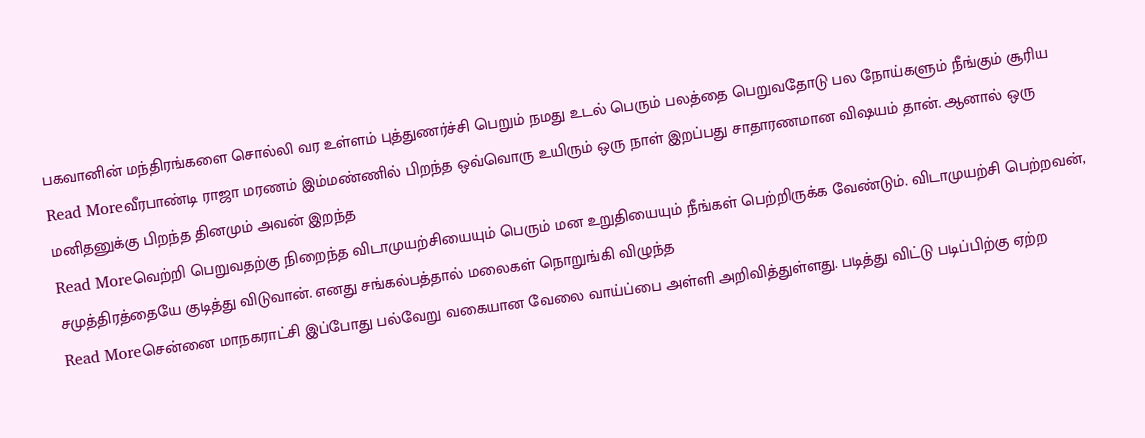பகவானின் மந்திரங்களை சொல்லி வர உள்ளம் புத்துணர்ச்சி பெறும் நமது உடல் பெரும் பலத்தை பெறுவதோடு பல நோய்களும் நீங்கும் சூரிய
Read Moreவீரபாண்டி ராஜா மரணம் இம்மண்ணில் பிறந்த ஒவ்வொரு உயிரும் ஒரு நாள் இறப்பது சாதாரணமான விஷயம் தான். ஆனால் ஒரு மனிதனுக்கு பிறந்த தினமும் அவன் இறந்த
Read Moreவெற்றி பெறுவதற்கு நிறைந்த விடாமுயற்சியையும் பெரும் மன உறுதியையும் நீங்கள் பெற்றிருக்க வேண்டும். விடாமுயற்சி பெற்றவன், சமுத்திரத்தையே குடித்து விடுவான். எனது சங்கல்பத்தால் மலைகள் நொறுங்கி விழுந்த
Read Moreசென்னை மாநகராட்சி இப்போது பல்வேறு வகையான வேலை வாய்ப்பை அள்ளி அறிவித்துள்ளது. படித்து விட்டு படிப்பிற்கு ஏற்ற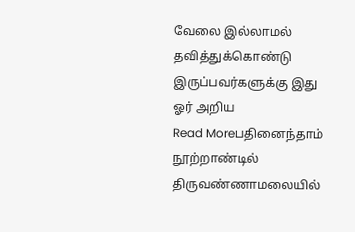வேலை இல்லாமல் தவித்துக்கொண்டு இருப்பவர்களுக்கு இது ஓர் அறிய
Read Moreபதினைந்தாம் நூற்றாண்டில் திருவண்ணாமலையில்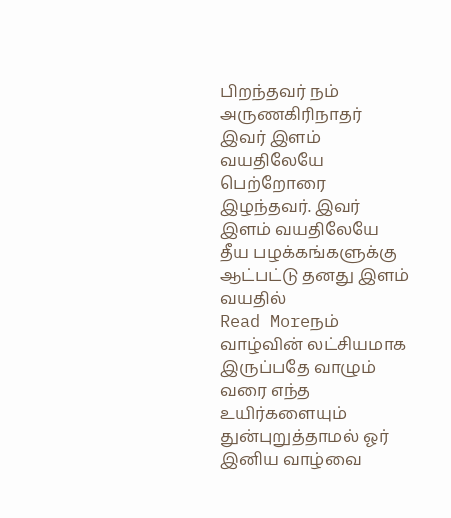பிறந்தவர் நம் அருணகிரிநாதர் இவர் இளம் வயதிலேயே பெற்றோரை இழந்தவர். இவர் இளம் வயதிலேயே தீய பழக்கங்களுக்கு ஆட்பட்டு தனது இளம் வயதில்
Read Moreநம் வாழ்வின் லட்சியமாக இருப்பதே வாழும் வரை எந்த உயிர்களையும் துன்புறுத்தாமல் ஓர் இனிய வாழ்வை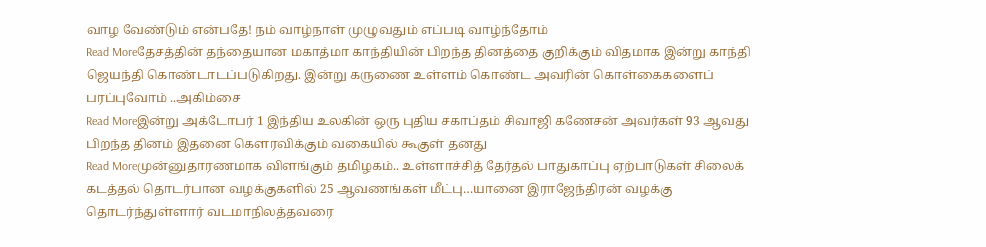வாழ வேண்டும் என்பதே! நம் வாழ்நாள் முழுவதும் எப்படி வாழ்ந்தோம்
Read Moreதேசத்தின் தந்தையான மகாத்மா காந்தியின் பிறந்த தினத்தை குறிக்கும் விதமாக இன்று காந்தி ஜெயந்தி கொண்டாடப்படுகிறது. இன்று கருணை உள்ளம் கொண்ட அவரின் கொள்கைகளைப் பரப்புவோம் ..அகிம்சை
Read Moreஇன்று அக்டோபர் 1 இந்திய உலகின் ஒரு புதிய சகாப்தம் சிவாஜி கணேசன் அவர்கள் 93 ஆவது பிறந்த தினம் இதனை கௌரவிக்கும் வகையில் கூகுள் தனது
Read Moreமுன்னுதாரணமாக விளங்கும் தமிழகம்.. உள்ளாச்சித் தேர்தல் பாதுகாப்பு ஏற்பாடுகள் சிலைக் கடத்தல் தொடர்பான வழக்குகளில் 25 ஆவணங்கள் மீட்பு…யானை இராஜேந்திரன் வழக்கு தொடர்ந்துள்ளார் வடமாநிலத்தவரை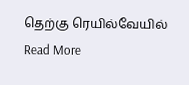தெற்கு ரெயில்வேயில்
Read More